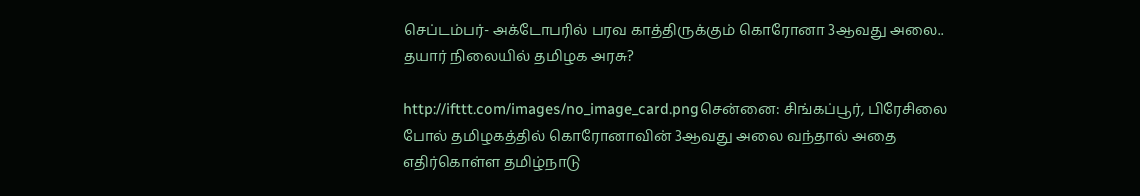செப்டம்பர்- அக்டோபரில் பரவ காத்திருக்கும் கொரோனா 3ஆவது அலை.. தயார் நிலையில் தமிழக அரசு?

http://ifttt.com/images/no_image_card.pngசென்னை: சிங்கப்பூர், பிரேசிலை போல் தமிழகத்தில் கொரோனாவின் 3ஆவது அலை வந்தால் அதை எதிர்கொள்ள தமிழ்நாடு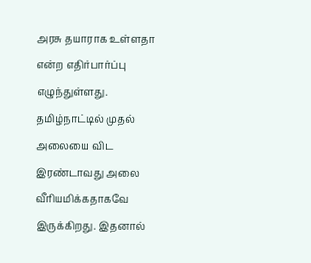அரசு தயாராக உள்ளதா என்ற எதிர்பார்ப்பு எழுந்துள்ளது. தமிழ்நாட்டில் முதல் அலையை விட இரண்டாவது அலை வீரியமிக்கதாகவே இருக்கிறது. இதனால்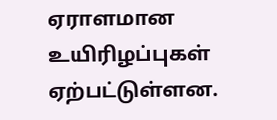ஏராளமான உயிரிழப்புகள் ஏற்பட்டுள்ளன.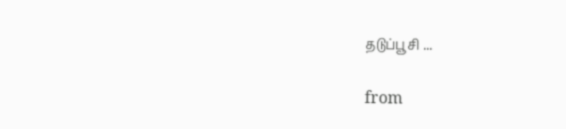தடுப்பூசி ...

from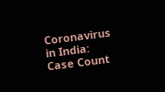Coronavirus in India: Case Count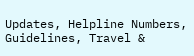Updates, Helpline Numbers, Guidelines, Travel &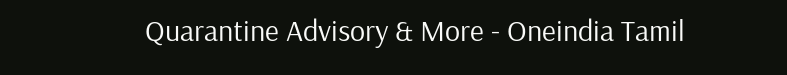Quarantine Advisory & More - Oneindia Tamil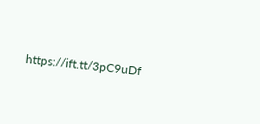https://ift.tt/3pC9uDf